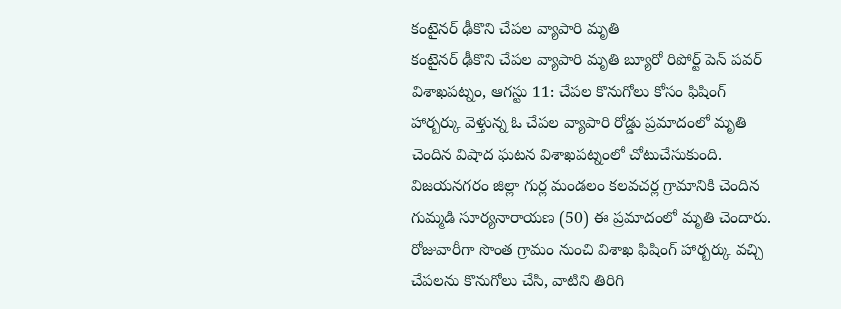కంటైనర్ ఢీకొని చేపల వ్యాపారి మృతి
కంటైనర్ ఢీకొని చేపల వ్యాపారి మృతి బ్యూరో రిపోర్ట్ పెన్ పవర్ విశాఖపట్నం, ఆగస్టు 11: చేపల కొనుగోలు కోసం ఫిషింగ్ హార్బర్కు వెళ్తున్న ఓ చేపల వ్యాపారి రోడ్డు ప్రమాదంలో మృతి చెందిన విషాద ఘటన విశాఖపట్నంలో చోటుచేసుకుంది. విజయనగరం జిల్లా గుర్ల మండలం కలవచర్ల గ్రామానికి చెందిన గుమ్మడి సూర్యనారాయణ (50) ఈ ప్రమాదంలో మృతి చెందారు. రోజువారీగా సొంత గ్రామం నుంచి విశాఖ ఫిషింగ్ హార్బర్కు వచ్చి చేపలను కొనుగోలు చేసి, వాటిని తిరిగి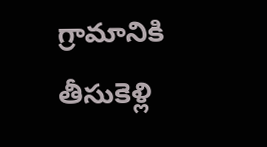గ్రామానికి తీసుకెళ్లి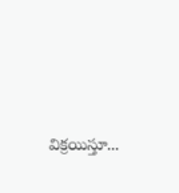విక్రయిస్తూ...